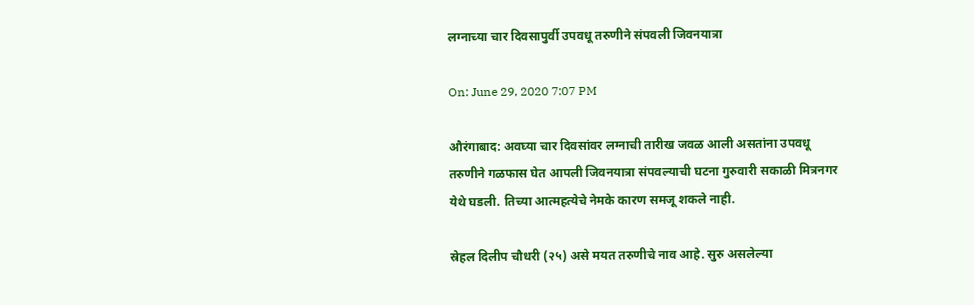लग्नाच्या चार दिवसापुर्वी उपवधू तरुणीने संपवली जिवनयात्रा

On: June 29, 2020 7:07 PM

औरंगाबाद: अवघ्या चार दिवसांवर लग्नाची तारीख जवळ आली असतांना उपवधू तरुणीने गळफास घेत आपली जिवनयात्रा संपवल्याची घटना गुरुवारी सकाळी मित्रनगर येथे घडली. तिच्या आत्महत्येचे नेमके कारण समजू शकले नाही.

स्रेहल दिलीप चौधरी (२५) असे मयत तरुणीचे नाव आहे. सुरु असलेल्या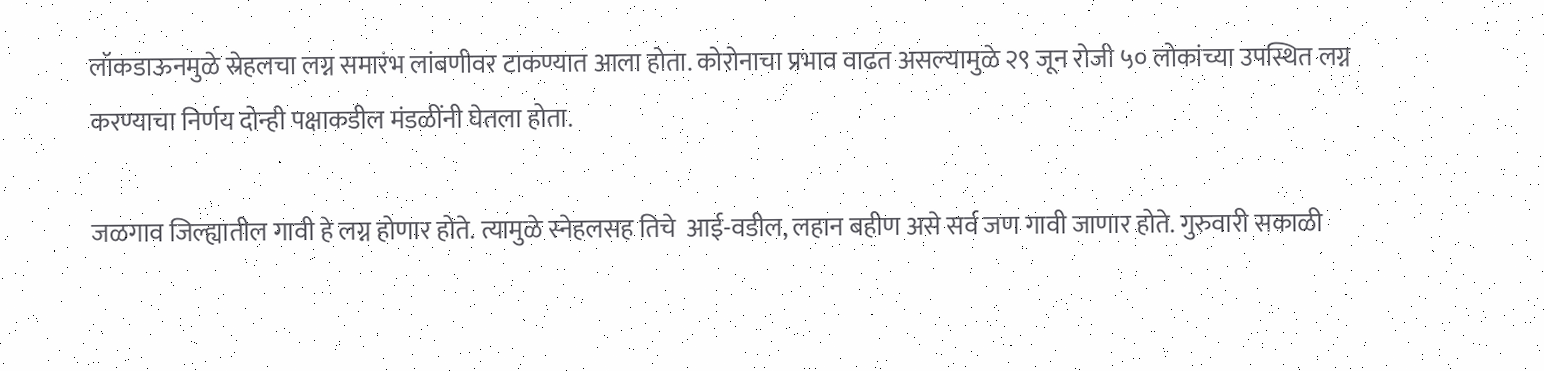लॉकडाऊनमुळे स्रेहलचा लग्न समारंभ लांबणीवर टाकण्यात आला होता. कोरोनाचा प्रभाव वाढत असल्यामुळे २९ जून रोजी ५० लोकांच्या उपस्थित लग्न करण्याचा निर्णय दोन्ही पक्षाकडील मंडळींनी घेतला होता.

जळगाव जिल्ह्यातील गावी हे लग्न होणार होते. त्यामुळे स्नेहलसह तिचे  आई-वडील, लहान बहीण असे सर्व जण गावी जाणार होते. गुरुवारी सकाळी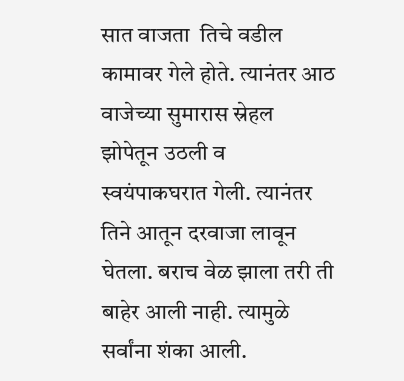सात वाजता  तिचे वडील कामावर गेले होते. त्यानंतर आठ  वाजेच्या सुमारास स्रेहल झोपेतून उठली व स्वयंपाकघरात गेली. त्यानंतर तिने आतून दरवाजा लावून घेतला. बराच वेळ झाला तरी ती बाहेर आली नाही. त्यामुळे सर्वांना शंका आली.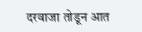दरवाजा तोडून आत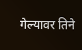गेल्यावर तिने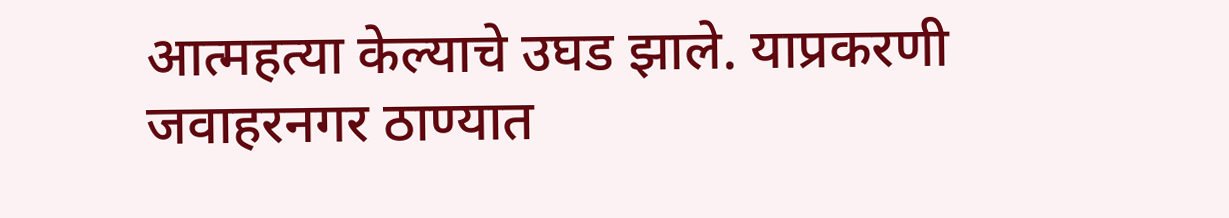आत्महत्या केल्याचे उघड झाले. याप्रकरणी जवाहरनगर ठाण्यात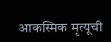आकस्मिक मृत्यूची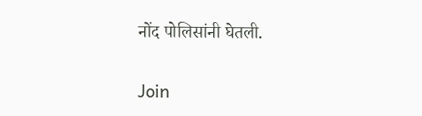नोंद पोलिसांनी घेतली.

Join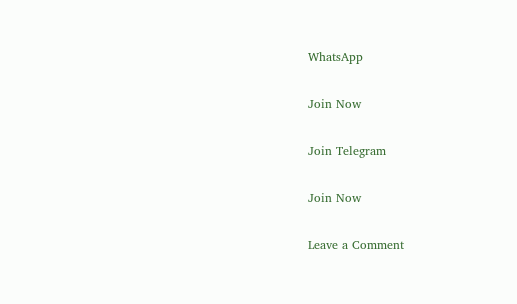WhatsApp

Join Now

Join Telegram

Join Now

Leave a Comment